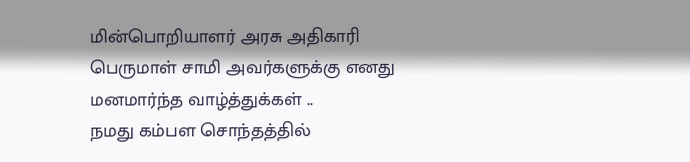மின்பொறியாளர் அரசு அதிகாரி பெருமாள் சாமி அவர்களுக்கு எனது மனமார்ந்த வாழ்த்துக்கள் ..
நமது கம்பள சொந்தத்தில்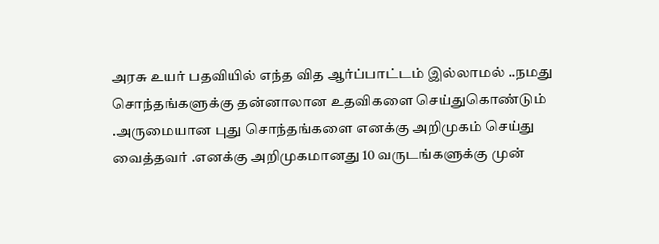அரசு உயர் பதவியில் எந்த வித ஆர்ப்பாட்டம் இல்லாமல் ..நமது சொந்தங்களுக்கு தன்னாலான உதவிகளை செய்துகொண்டும் .அருமையான புது சொந்தங்களை எனக்கு அறிமுகம் செய்து வைத்தவர் .எனக்கு அறிமுகமானது 10 வருடங்களுக்கு முன்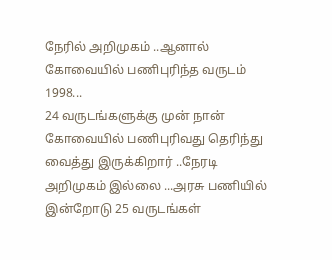நேரில் அறிமுகம் ..ஆனால் கோவையில் பணிபுரிந்த வருடம் 1998...
24 வருடங்களுக்கு முன் நான் கோவையில் பணிபுரிவது தெரிந்து வைத்து இருக்கிறார் ..நேரடி அறிமுகம் இல்லை ...அரசு பணியில் இன்றோடு 25 வருடங்கள்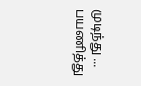முடிந்து ... பயணித்து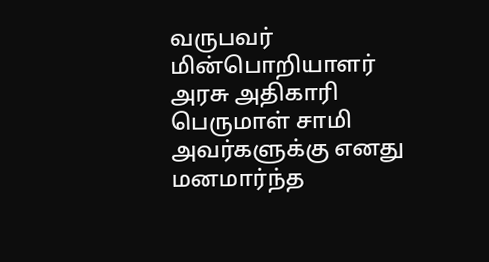வருபவர் மின்பொறியாளர் அரசு அதிகாரி பெருமாள் சாமி அவர்களுக்கு எனது மனமார்ந்த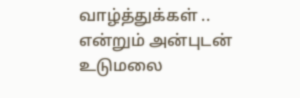வாழ்த்துக்கள் ..
என்றும் அன்புடன் உடுமலை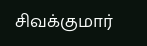சிவக்குமார்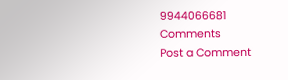9944066681
Comments
Post a Comment